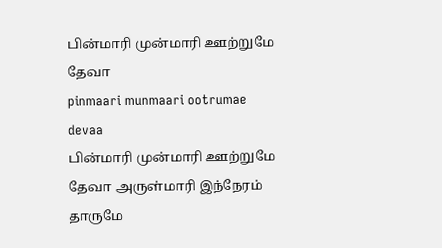பின்மாரி முன்மாரி ஊற்றுமே தேவா
pinmaari munmaari ootrumae devaa
பின்மாரி முன்மாரி ஊற்றுமே தேவா அருள்மாரி இந்நேரம் தாருமே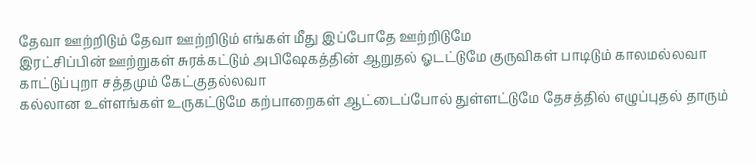தேவா ஊற்றிடும் தேவா ஊற்றிடும் எங்கள் மீது இப்போதே ஊற்றிடுமே
இரட்சிப்பின் ஊற்றுகள் சுரக்கட்டும் அபிஷேகத்தின் ஆறுதல் ஓடட்டுமே குருவிகள் பாடிடும் காலமல்லவா காட்டுப்புறா சத்தமும் கேட்குதல்லவா
கல்லான உள்ளங்கள் உருகட்டுமே கற்பாறைகள் ஆட்டைப்போல் துள்ளட்டுமே தேசத்தில் எழுப்புதல் தாரும்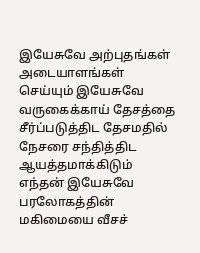இயேசுவே அற்புதங்கள் அடையாளங்கள் செய்யும் இயேசுவே
வருகைக்காய் தேசத்தை சீர்ப்படுத்திட தேசமதில் நேசரை சந்தித்திட ஆயத்தமாக்கிடும் எந்தன் இயேசுவே பரலோகத்தின் மகிமையை வீசச்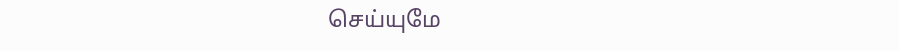செய்யுமே